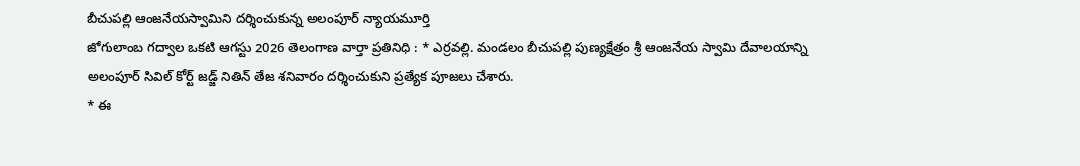బీచుపల్లి ఆంజనేయస్వామిని దర్శించుకున్న అలంపూర్ న్యాయమూర్తి
జోగులాంబ గద్వాల ఒకటి ఆగస్టు 2026 తెలంగాణ వార్తా ప్రతినిధి : * ఎర్రవల్లి. మండలం బీచుపల్లి పుణ్యక్షేత్రం శ్రీ ఆంజనేయ స్వామి దేవాలయాన్ని అలంపూర్ సివిల్ కోర్ట్ జడ్జ్ నితిన్ తేజ శనివారం దర్శించుకుని ప్రత్యేక పూజలు చేశారు.
* ఈ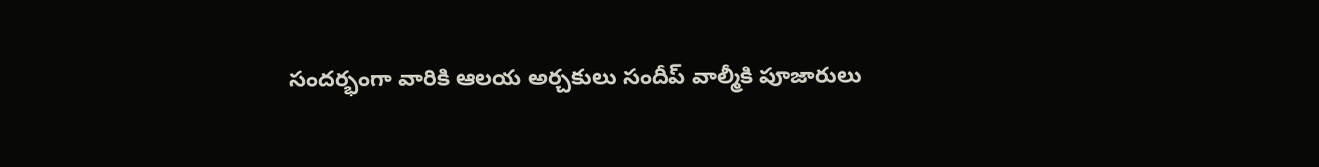సందర్భంగా వారికి ఆలయ అర్చకులు సందీప్ వాల్మీకి పూజారులు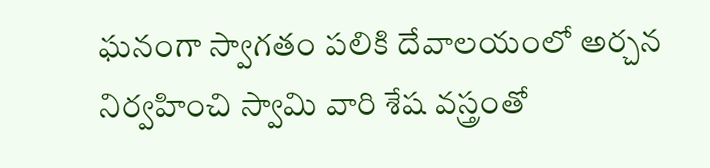ఘనంగా స్వాగతం పలికి దేవాలయంలో అర్చన నిర్వహించి స్వామి వారి శేష వస్త్రంతో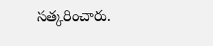సత్కరించారు.